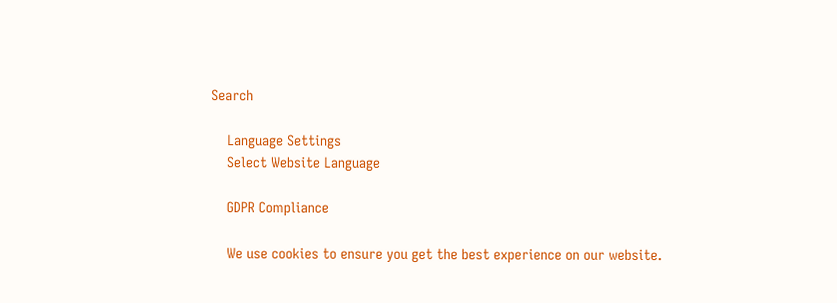Search

    Language Settings
    Select Website Language

    GDPR Compliance

    We use cookies to ensure you get the best experience on our website.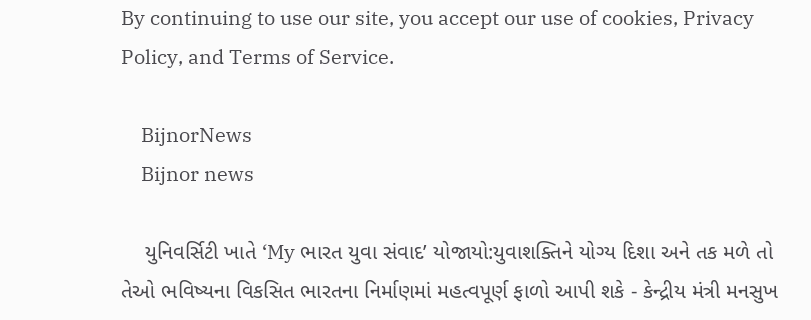By continuing to use our site, you accept our use of cookies, Privacy Policy, and Terms of Service.

    BijnorNews
    Bijnor news

    યુનિવર્સિટી ખાતે ‘My ભારત યુવા સંવાદ’ યોજાયો:યુવાશક્તિને યોગ્ય દિશા અને તક મળે તો તેઓ ભવિષ્યના વિકસિત ભારતના નિર્માણમાં મહત્વપૂર્ણ ફાળો આપી શકે - કેન્દ્રીય મંત્રી મનસુખ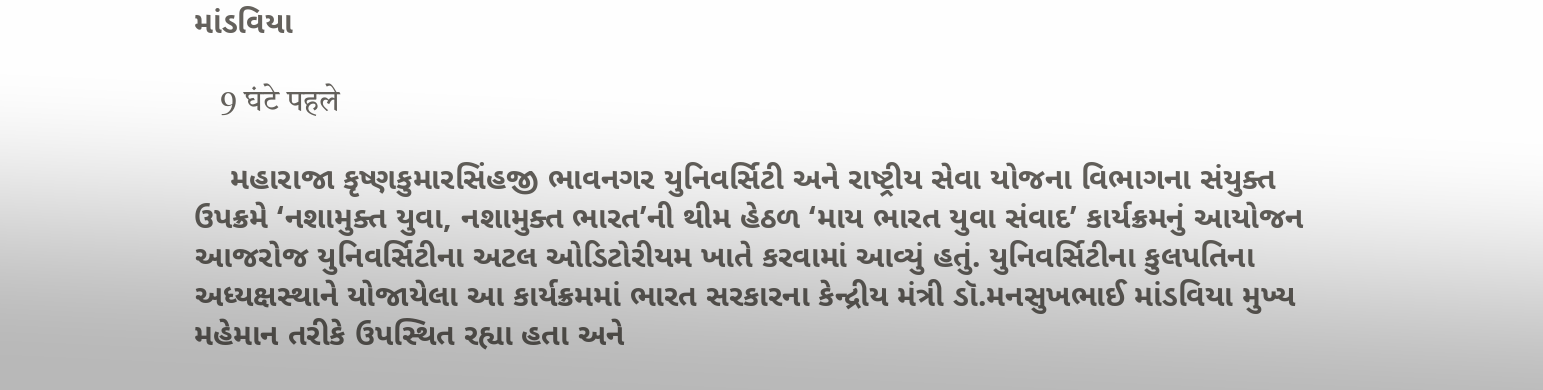માંડવિયા

    9 घंटे पहले

    મહારાજા કૃષ્ણકુમારસિંહજી ભાવનગર યુનિવર્સિટી અને રાષ્ટ્રીય સેવા યોજના વિભાગના સંયુક્ત ઉપક્રમે ‘નશામુક્ત યુવા, નશામુક્ત ભારત’ની થીમ હેઠળ ‘માય ભારત યુવા સંવાદ’ કાર્યક્રમનું આયોજન આજરોજ યુનિવર્સિટીના અટલ ઓડિટોરીયમ ખાતે કરવામાં આવ્યું હતું. યુનિવર્સિટીના કુલપતિના અધ્યક્ષસ્થાને યોજાયેલા આ કાર્યક્રમમાં ભારત સરકારના કેન્દ્રીય મંત્રી ડૉ.મનસુખભાઈ માંડવિયા મુખ્ય મહેમાન તરીકે ઉપસ્થિત રહ્યા હતા અને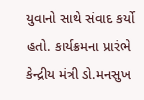યુવાનો સાથે સંવાદ કર્યો હતો. કાર્યક્રમના પ્રારંભે કેન્દ્રીય મંત્રી ડો.મનસુખ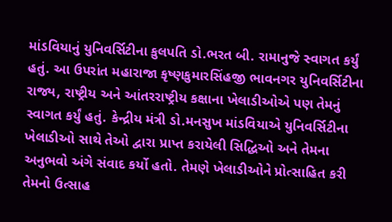માંડવિયાનું યુનિવર્સિટીના કુલપતિ ડો.ભરત બી. રામાનુજે સ્વાગત કર્યું હતું. આ ઉપરાંત મહારાજા કૃષ્ણકુમારસિંહજી ભાવનગર યુનિવર્સિટીના રાજ્ય, રાષ્ટ્રીય અને આંતરરાષ્ટ્રીય કક્ષાના ખેલાડીઓએ પણ તેમનું સ્વાગત કર્યું હતું. કેન્દ્રીય મંત્રી ડો.મનસુખ માંડવિયાએ યુનિવર્સિટીના ખેલાડીઓ સાથે તેઓ દ્વારા પ્રાપ્ત કરાયેલી સિદ્ધિઓ અને તેમના અનુભવો અંગે સંવાદ કર્યો હતો. તેમણે ખેલાડીઓને પ્રોત્સાહિત કરી તેમનો ઉત્સાહ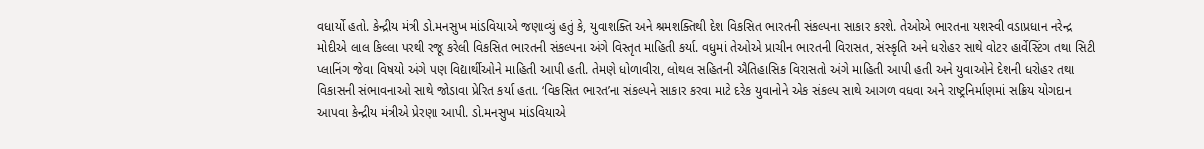વધાર્યો હતો. કેન્દ્રીય મંત્રી ડો.મનસુખ માંડવિયાએ જણાવ્યું હતું કે, યુવાશક્તિ અને શ્રમશક્તિથી દેશ વિકસિત ભારતની સંકલ્પના સાકાર કરશે. તેઓએ ભારતના યશસ્વી વડાપ્રધાન નરેન્દ્ર મોદીએ લાલ કિલ્લા પરથી રજૂ કરેલી વિકસિત ભારતની સંકલ્પના અંગે વિસ્તૃત માહિતી કર્યા. વધુમાં તેઓએ પ્રાચીન ભારતની વિરાસત, સંસ્કૃતિ અને ધરોહર સાથે વોટર હાર્વેસ્ટિંગ તથા સિટી પ્લાનિંગ જેવા વિષયો અંગે પણ વિદ્યાર્થીઓને માહિતી આપી હતી. તેમણે ધોળાવીરા, લોથલ સહિતની ઐતિહાસિક વિરાસતો અંગે માહિતી આપી હતી અને યુવાઓને દેશની ધરોહર તથા વિકાસની સંભાવનાઓ સાથે જોડાવા પ્રેરિત કર્યા હતા. ‘વિકસિત ભારત’ના સંકલ્પને સાકાર કરવા માટે દરેક યુવાનોને એક સંકલ્પ સાથે આગળ વધવા અને રાષ્ટ્રનિર્માણમાં સક્રિય યોગદાન આપવા કેન્દ્રીય મંત્રીએ પ્રેરણા આપી. ડો.મનસુખ માંડવિયાએ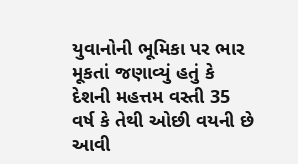યુવાનોની ભૂમિકા પર ભાર મૂકતાં જણાવ્યું હતું કે દેશની મહત્તમ વસ્તી 35 વર્ષ કે તેથી ઓછી વયની છે આવી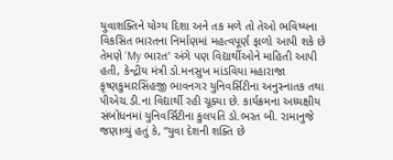યુવાશક્તિને યોગ્ય દિશા અને તક મળે તો તેઓ ભવિષ્યના વિકસિત ભારતના નિર્માણમાં મહત્વપૂર્ણ ફાળો આપી શકે છે તેમણે ‘My ભારત’ અંગે પણ વિદ્યાર્થીઓને માહિતી આપી હતી, કેન્દ્રીય મંત્રી ડો.મનસુખ માંડવિયા મહારાજા કૃષ્ણકુમારસિંહજી ભાવનગર યુનિવર્સિટીના અનુસ્નાતક તથા પીએચ.ડી.ના વિદ્યાર્થી રહી ચૂક્યા છે. કાર્યક્રમના અધ્યક્ષીય સંબોધનમાં યુનિવર્સિટીના કુલપતિ ડો.ભરત બી. રામાનુજે જણાવ્યું હતું કે, “યુવા દેશની શક્તિ છે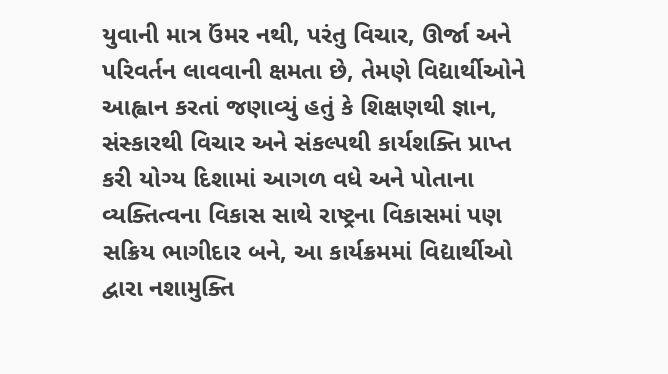યુવાની માત્ર ઉંમર નથી, પરંતુ વિચાર, ઊર્જા અને પરિવર્તન લાવવાની ક્ષમતા છે, તેમણે વિદ્યાર્થીઓને આહ્વાન કરતાં જણાવ્યું હતું કે શિક્ષણથી જ્ઞાન, સંસ્કારથી વિચાર અને સંકલ્પથી કાર્યશક્તિ પ્રાપ્ત કરી યોગ્ય દિશામાં આગળ વધે અને પોતાના વ્યક્તિત્વના વિકાસ સાથે રાષ્ટ્રના વિકાસમાં પણ સક્રિય ભાગીદાર બને, આ કાર્યક્રમમાં વિદ્યાર્થીઓ દ્વારા નશામુક્તિ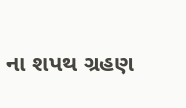ના શપથ ગ્રહણ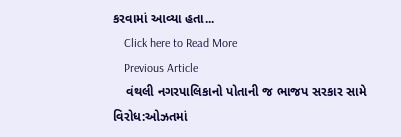કરવામાં આવ્યા હતા...
    Click here to Read More
    Previous Article
    વંથલી નગરપાલિકાનો પોતાની જ ભાજપ સરકાર સામે વિરોધ:ઓઝતમાં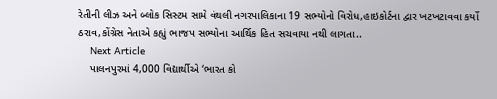રેતીની લીઝ અને બ્લોક સિસ્ટમ સામે વંથલી નગરપાલિકાના 19 સભ્યોનો વિરોધ,હાઇકોર્ટના દ્વાર ખટખટાવવા કર્યો ઠરાવ,કોંગ્રેસ નેતાએ કહ્યું ભાજપ સભ્યોના આર્થિક હિત સચવાયા નથી લાગતા..
    Next Article
    પાલનપુરમાં 4,000 વિદ્યાર્થીએ ‘ભારત કો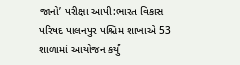જાનો’ પરીક્ષા આપી:ભારત વિકાસ પરિષદ પાલનપુર પશ્ચિમ શાખાએ 53 શાળામાં આયોજન કર્યું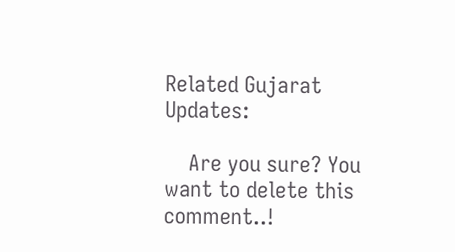Related Gujarat Updates:

    Are you sure? You want to delete this comment..!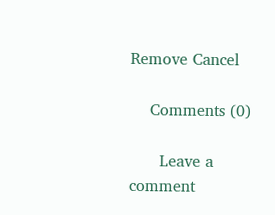Remove Cancel

    Comments (0)

      Leave a comment